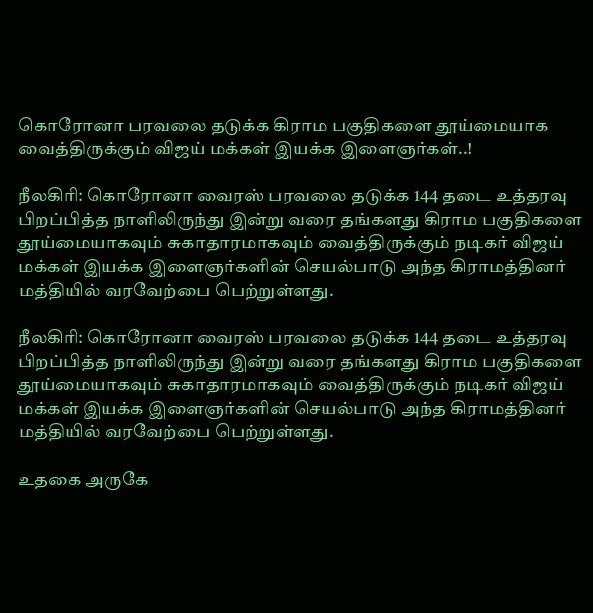கொரோனா பரவலை தடுக்க கிராம பகுதிகளை தூய்மையாக வைத்திருக்கும் விஜய் மக்கள் இயக்க இளைஞர்கள்..!

நீலகிரி: கொரோனா வைரஸ் பரவலை தடுக்க 144 தடை உத்தரவு பிறப்பித்த நாளிலிருந்து இன்று வரை தங்களது கிராம பகுதிகளை தூய்மையாகவும் சுகாதாரமாகவும் வைத்திருக்கும் நடிகர் விஜய் மக்கள் இயக்க இளைஞர்களின் செயல்பாடு அந்த கிராமத்தினர் மத்தியில் வரவேற்பை பெற்றுள்ளது.

நீலகிரி: கொரோனா வைரஸ் பரவலை தடுக்க 144 தடை உத்தரவு பிறப்பித்த நாளிலிருந்து இன்று வரை தங்களது கிராம பகுதிகளை தூய்மையாகவும் சுகாதாரமாகவும் வைத்திருக்கும் நடிகர் விஜய் மக்கள் இயக்க இளைஞர்களின் செயல்பாடு அந்த கிராமத்தினர் மத்தியில் வரவேற்பை பெற்றுள்ளது.

உதகை அருகே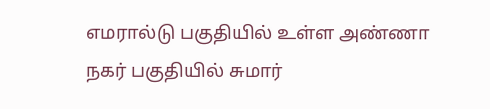எமரால்டு பகுதியில் உள்ள அண்ணா நகர் பகுதியில் சுமார்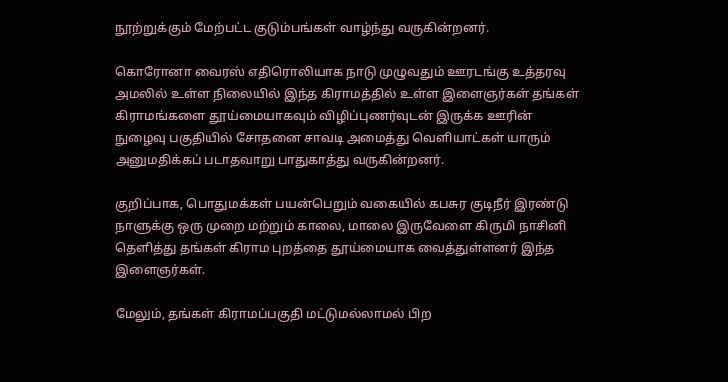நூற்றுக்கும் மேற்பட்ட குடும்பங்கள் வாழ்ந்து வருகின்றனர்.

கொரோனா வைரஸ் எதிரொலியாக நாடு முழுவதும் ஊரடங்கு உத்தரவு அமலில் உள்ள நிலையில் இந்த கிராமத்தில் உள்ள இளைஞர்கள் தங்கள் கிராமங்களை தூய்மையாகவும் விழிப்புணர்வுடன் இருக்க ஊரின் நுழைவு பகுதியில் சோதனை சாவடி அமைத்து வெளியாட்கள் யாரும் அனுமதிக்கப் படாதவாறு பாதுகாத்து வருகின்றனர்.

குறிப்பாக, பொதுமக்கள் பயன்பெறும் வகையில் கபசுர குடிநீர் இரண்டு நாளுக்கு ஒரு முறை மற்றும் காலை, மாலை இருவேளை கிருமி நாசினி தெளித்து தங்கள் கிராம புறத்தை தூய்மையாக வைத்துள்ளனர் இந்த இளைஞர்கள்.

மேலும், தங்கள் கிராமப்பகுதி மட்டுமல்லாமல் பிற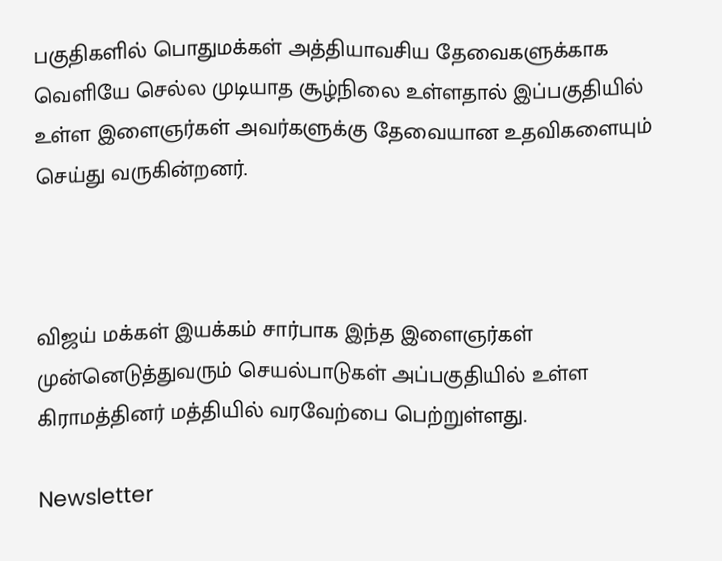பகுதிகளில் பொதுமக்கள் அத்தியாவசிய தேவைகளுக்காக வெளியே செல்ல முடியாத சூழ்நிலை உள்ளதால் இப்பகுதியில் உள்ள இளைஞர்கள் அவர்களுக்கு தேவையான உதவிகளையும் செய்து வருகின்றனர்.



விஜய் மக்கள் இயக்கம் சார்பாக இந்த இளைஞர்கள் முன்னெடுத்துவரும் செயல்பாடுகள் அப்பகுதியில் உள்ள கிராமத்தினர் மத்தியில் வரவேற்பை பெற்றுள்ளது.

Newsletter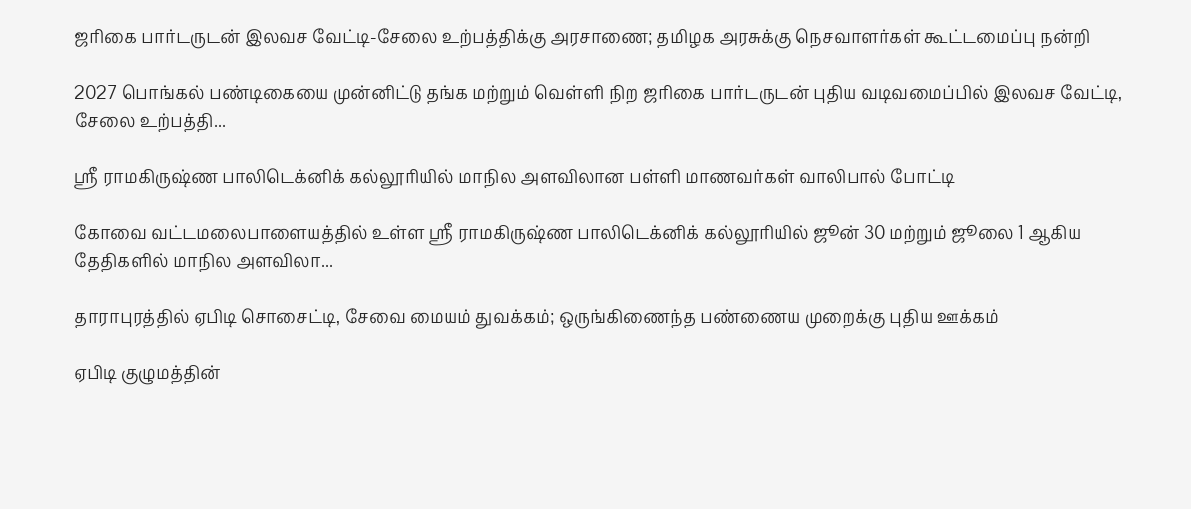ஜரிகை பார்டருடன் இலவச வேட்டி-சேலை உற்பத்திக்கு அரசாணை; தமிழக அரசுக்கு நெசவாளர்கள் கூட்டமைப்பு நன்றி

2027 பொங்கல் பண்டிகையை முன்னிட்டு தங்க மற்றும் வெள்ளி நிற ஜரிகை பார்டருடன் புதிய வடிவமைப்பில் இலவச வேட்டி, சேலை உற்பத்தி...

ஸ்ரீ ராமகிருஷ்ண பாலிடெக்னிக் கல்லூரியில் மாநில அளவிலான பள்ளி மாணவர்கள் வாலிபால் போட்டி

கோவை வட்டமலைபாளையத்தில் உள்ள ஸ்ரீ ராமகிருஷ்ண பாலிடெக்னிக் கல்லூரியில் ஜூன் 30 மற்றும் ஜூலை 1 ஆகிய தேதிகளில் மாநில அளவிலா...

தாராபுரத்தில் ஏபிடி சொசைட்டி, சேவை மையம் துவக்கம்; ஒருங்கிணைந்த பண்ணைய முறைக்கு புதிய ஊக்கம்

ஏபிடி குழுமத்தின்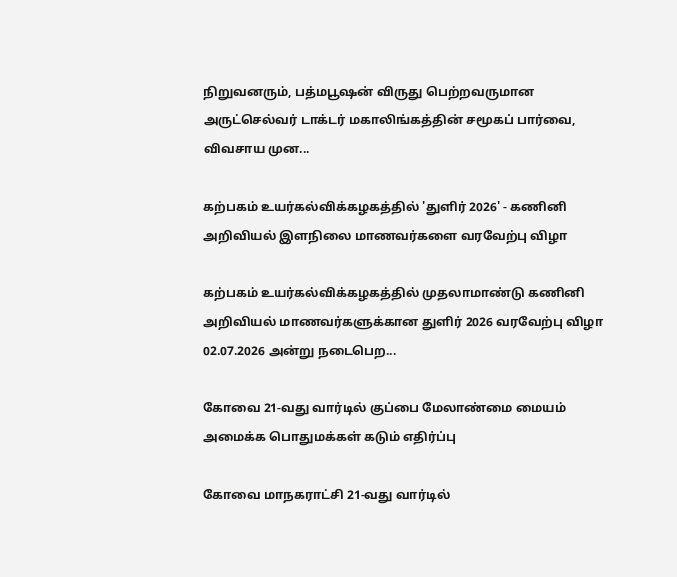நிறுவனரும், பத்மபூஷன் விருது பெற்றவருமான அருட்செல்வர் டாக்டர் மகாலிங்கத்தின் சமூகப் பார்வை, விவசாய முன...

கற்பகம் உயர்கல்விக்கழகத்தில் 'துளிர் 2026' - கணினி அறிவியல் இளநிலை மாணவர்களை வரவேற்பு விழா

கற்பகம் உயர்கல்விக்கழகத்தில் முதலாமாண்டு கணினி அறிவியல் மாணவர்களுக்கான துளிர் 2026 வரவேற்பு விழா 02.07.2026 அன்று நடைபெற...

கோவை 21-வது வார்டில் குப்பை மேலாண்மை மையம் அமைக்க பொதுமக்கள் கடும் எதிர்ப்பு

கோவை மாநகராட்சி 21-வது வார்டில்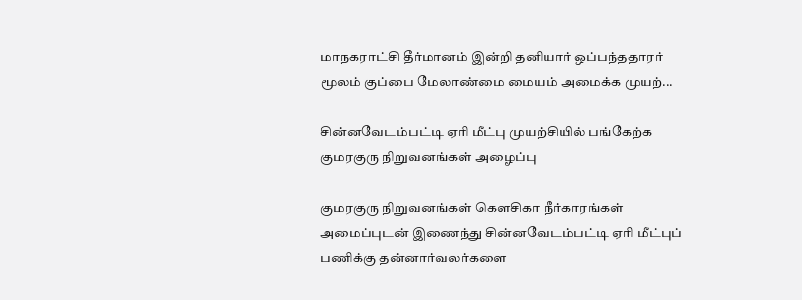மாநகராட்சி தீர்மானம் இன்றி தனியார் ஒப்பந்ததாரர் மூலம் குப்பை மேலாண்மை மையம் அமைக்க முயற்...

சின்னவேடம்பட்டி ஏரி மீட்பு முயற்சியில் பங்கேற்க குமரகுரு நிறுவனங்கள் அழைப்பு

குமரகுரு நிறுவனங்கள் கெளசிகா நீர்காரங்கள் அமைப்புடன் இணைந்து சின்னவேடம்பட்டி ஏரி மீட்புப் பணிக்கு தன்னார்வலர்களை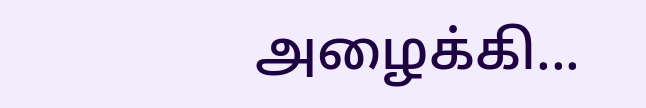அழைக்கி...